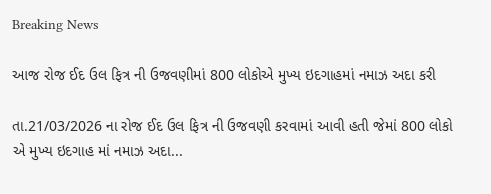Breaking News

આજ રોજ ઈદ ઉલ ફિત્ર ની ઉજવણીમાં 800 લોકોએ મુખ્ય ઇદગાહમાં નમાઝ અદા કરી

તા.21/03/2026 ના રોજ ઈદ ઉલ ફિત્ર ની ઉજવણી કરવામાં આવી હતી જેમાં 800 લોકો એ મુખ્ય ઇદગાહ માં નમાઝ અદા...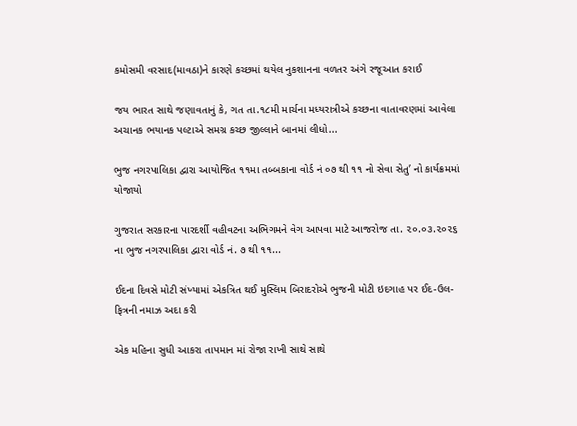કમોસમી વરસાદ(માવઠા)ને કારણે કચ્છમાં થયેલ નુકશાનના વળતર અંગે રજૂઆત કરાઈ

જય ભારત સાથે જણાવતાનું કે, ગત તા.૧૮મી માર્ચના મધ્યરાત્રીએ કચ્છના વાતાવરણમાં આવેલા અચાનક ભયાનક પલ્ટાએ સમગ્ર કચ્છ જીલ્લાને બાનમાં લીધો...

ભુજ નગરપાલિકા દ્વારા આયોજિત ૧૧મા તબ્બકાના વોર્ડ નં ૦૭ થી ૧૧ નો સેવા સેતુ’ નો કાર્યક્રમમાં યોજાયો

ગુજરાત સરકારના પારદર્શી વહીવટના અભિગમને વેગ આપવા માટે આજરોજ તા. ૨૦.૦૩.૨૦૨૬ ના ભુજ નગરપાલિકા દ્વારા વોર્ડ નં. ૭ થી ૧૧...

ઈદના દિવસે મોટી સંખ્યામાં એકત્રિત થઈ મુસ્લિમ બિરાદરોએ ભુજની મોટી ઇદગાહ પર ઈદ-ઉલ-ફિત્રની નમાઝ અદા કરી

એક મહિના સુધી આકરા તાપમાન માં રોજા રાખી સાથે સાથે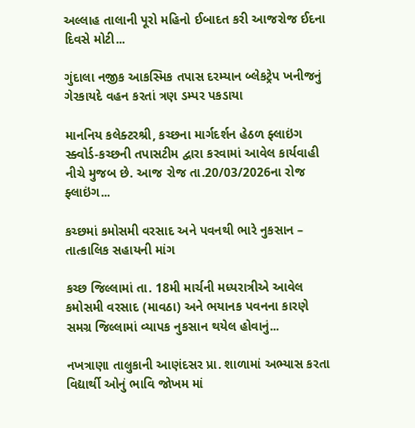અલ્લાહ તાલાની પૂરો મહિનો ઈબાદત કરી આજરોજ ઈદના દિવસે મોટી...

ગુંદાલા નજીક આકસ્મિક તપાસ દરમ્યાન બ્લેકટ્રેપ ખનીજનું ગેરકાયદે વહન કરતાં ત્રણ ડમ્પર પકડાયા

માનનિય કલેક્ટરશ્રી, કચ્છના માર્ગદર્શન હેઠળ ફ્લાઇંગ સ્ક્વોર્ડ-કચ્છની તપાસટીમ દ્વારા કરવામાં આવેલ કાર્યવાહી નીચે મુજબ છે. આજ રોજ તા.20/03/2026ના રોજ ફ્લાઇંગ...

કચ્છમાં કમોસમી વરસાદ અને પવનથી ભારે નુકસાન – તાત્કાલિક સહાયની માંગ

કચ્છ જિલ્લામાં તા. 18મી માર્ચની મધ્યરાત્રીએ આવેલ કમોસમી વરસાદ (માવઠા) અને ભયાનક પવનના કારણે સમગ્ર જિલ્લામાં વ્યાપક નુકસાન થયેલ હોવાનું...

નખત્રાણા તાલુકાની આણંદસર પ્રા. શાળામાં અભ્યાસ કરતા વિદ્યાર્થી ઓનું ભાવિ જોખમ માં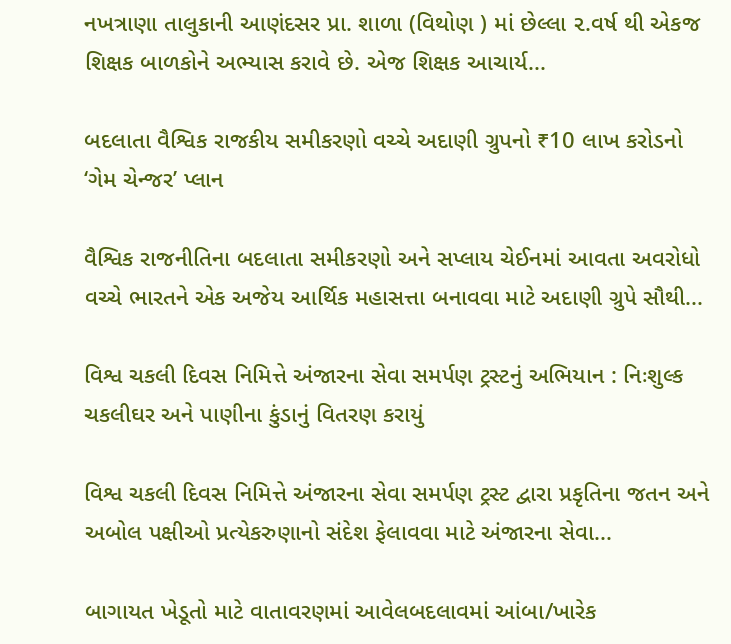નખત્રાણા તાલુકાની આણંદસર પ્રા. શાળા (વિથોણ ) માં છેલ્લા ૨.વર્ષ થી એકજ શિક્ષક બાળકોને અભ્યાસ કરાવે છે. એજ શિક્ષક આચાર્ય...

બદલાતા વૈશ્વિક રાજકીય સમીકરણો વચ્ચે અદાણી ગ્રુપનો ₹10 લાખ કરોડનો ‘ગેમ ચેન્જર’ પ્લાન

વૈશ્વિક રાજનીતિના બદલાતા સમીકરણો અને સપ્લાય ચેઈનમાં આવતા અવરોધો વચ્ચે ભારતને એક અજેય આર્થિક મહાસત્તા બનાવવા માટે અદાણી ગ્રુપે સૌથી...

વિશ્વ ચકલી દિવસ નિમિત્તે અંજારના સેવા સમર્પણ ટ્રસ્ટનું અભિયાન : નિઃશુલ્ક ચકલીઘર અને પાણીના કુંડાનું વિતરણ કરાયું

વિશ્વ ચકલી દિવસ નિમિત્તે અંજારના સેવા સમર્પણ ટ્રસ્ટ દ્વારા પ્રકૃતિના જતન અને અબોલ પક્ષીઓ પ્રત્યેકરુણાનો સંદેશ ફેલાવવા માટે અંજારના સેવા...

બાગાયત ખેડૂતો માટે વાતાવરણમાં આવેલબદલાવમાં આંબા/ખારેક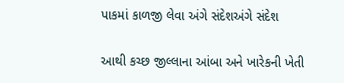પાકમાં કાળજી લેવા અંગે સંદેશઅંગે સંદેશ

આથી કચ્છ જીલ્લાના આંબા અને ખારેકની ખેતી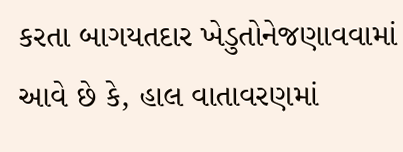કરતા બાગયતદાર ખેડુતોનેજણાવવામાં આવે છે કે, હાલ વાતાવરણમાં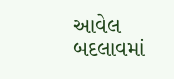આવેલ બદલાવમાં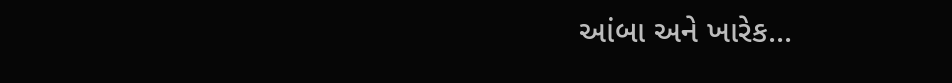આંબા અને ખારેક...